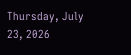Thursday, July 23, 2026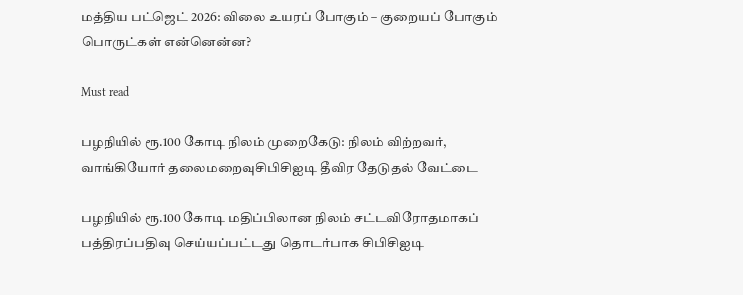மத்திய பட்ஜெட் 2026: விலை உயரப் போகும் – குறையப் போகும் பொருட்கள் என்னென்ன?

Must read

பழநியில் ரூ.100 கோடி நிலம் முறைகேடு: நிலம் விற்றவர், வாங்கியோர் தலைமறைவுசிபிசிஐடி தீவிர தேடுதல் வேட்டை

பழநியில் ரூ.100 கோடி மதிப்பிலான நிலம் சட்டவிரோதமாகப் பத்திரப்பதிவு செய்யப்பட்டது தொடர்பாக சிபிசிஐடி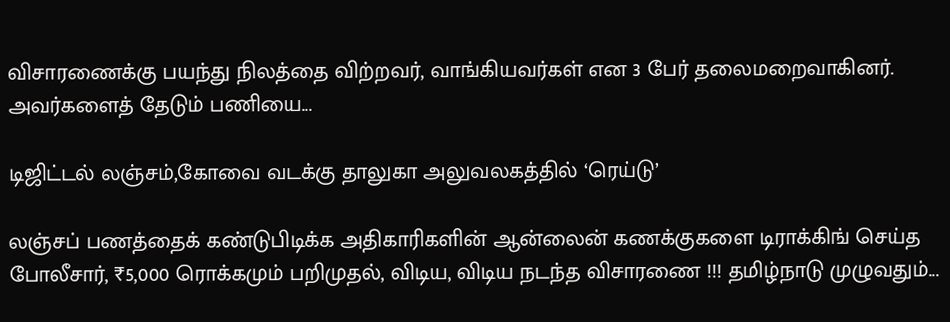விசாரணைக்கு பயந்து நிலத்தை விற்றவர், வாங்கியவர்கள் என 3 பேர் தலைமறைவாகினர். அவர்களைத் தேடும் பணியை...

டிஜிட்டல் லஞ்சம்,கோவை வடக்கு தாலுகா அலுவலகத்தில் ‘ரெய்டு’

லஞ்சப் பணத்தைக் கண்டுபிடிக்க அதிகாரிகளின் ஆன்லைன் கணக்குகளை டிராக்கிங் செய்த போலீசார், ₹5,000 ரொக்கமும் பறிமுதல், விடிய, விடிய நடந்த விசாரணை !!! தமிழ்நாடு முழுவதும்...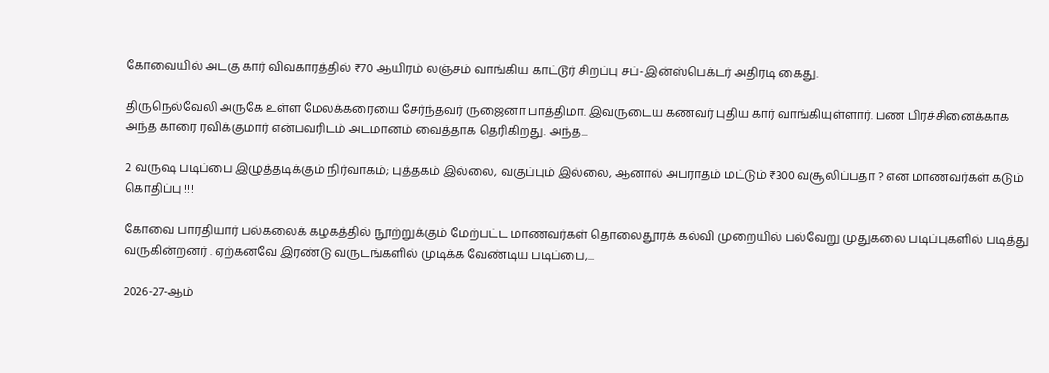கோவையில் அடகு கார் விவகாரத்தில் ₹70 ஆயிரம் லஞ்சம் வாங்கிய காட்டூர் சிறப்பு சப்-இன்ஸ்பெக்டர் அதிரடி கைது.

திருநெல்வேலி அருகே உள்ள மேலக்கரையை சேர்ந்தவர் ருஜைனா பாத்திமா. இவருடைய கணவர் புதிய கார் வாங்கியுள்ளார். பண பிரச்சினைக்காக அந்த காரை ரவிக்குமார் என்பவரிடம் அடமானம் வைத்தாக தெரிகிறது. அந்த...

2 வருஷ படிப்பை இழுத்தடிக்கும் நிர்வாகம்; புத்தகம் இல்லை, வகுப்பும் இல்லை, ஆனால் அபராதம் மட்டும் ₹300 வசூலிப்பதா ? என மாணவர்கள் கடும் கொதிப்பு !!!

கோவை பாரதியார் பல்கலைக் கழகத்தில் நூற்றுக்கும் மேற்பட்ட மாணவர்கள் தொலைதூரக் கல்வி முறையில் பல்வேறு முதுகலை படிப்புகளில் படித்து வருகின்றனர் . ஏற்கனவே இரண்டு வருடங்களில் முடிக்க வேண்டிய படிப்பை,...

2026-27-ஆம்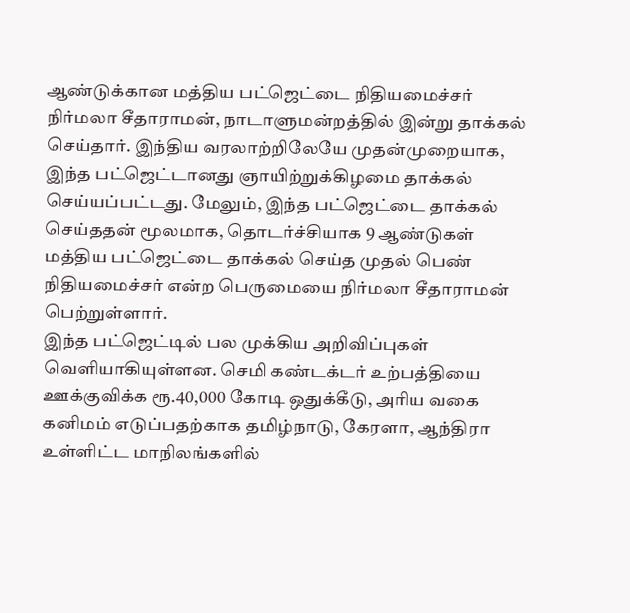ஆண்டுக்கான மத்திய பட்ஜெட்டை நிதியமைச்சர் நிர்மலா சீதாராமன், நாடாளுமன்றத்தில் இன்று தாக்கல் செய்தார். இந்திய வரலாற்றிலேயே முதன்முறையாக, இந்த பட்ஜெட்டானது ஞாயிற்றுக்கிழமை தாக்கல் செய்யப்பட்டது. மேலும், இந்த பட்ஜெட்டை தாக்கல் செய்ததன் மூலமாக, தொடர்ச்சியாக 9 ஆண்டுகள் மத்திய பட்ஜெட்டை தாக்கல் செய்த முதல் பெண் நிதியமைச்சர் என்ற பெருமையை நிர்மலா சீதாராமன் பெற்றுள்ளார்.
இந்த பட்ஜெட்டில் பல முக்கிய அறிவிப்புகள் வெளியாகியுள்ளன. செமி கண்டக்டர் உற்பத்தியை ஊக்குவிக்க ரூ.40,000 கோடி ஒதுக்கீடு, அரிய வகை கனிமம் எடுப்பதற்காக தமிழ்நாடு, கேரளா, ஆந்திரா உள்ளிட்ட மாநிலங்களில்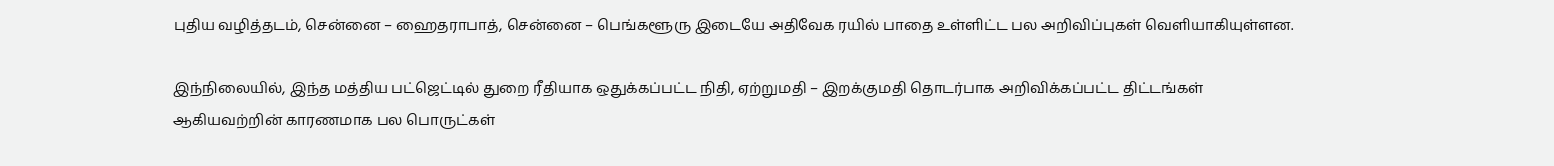புதிய வழித்தடம், சென்னை – ஹைதராபாத், சென்னை – பெங்களூரு இடையே அதிவேக ரயில் பாதை உள்ளிட்ட பல அறிவிப்புகள் வெளியாகியுள்ளன.

இந்நிலையில், இந்த மத்திய பட்ஜெட்டில் துறை ரீதியாக ஒதுக்கப்பட்ட நிதி, ஏற்றுமதி – இறக்குமதி தொடர்பாக அறிவிக்கப்பட்ட திட்டங்கள் ஆகியவற்றின் காரணமாக பல பொருட்கள்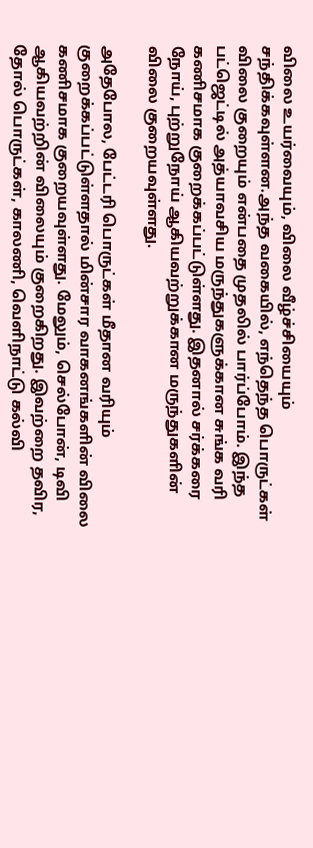விலை உயர்வையும், விலை வீழ்ச்சியையும் சந்திக்கவுள்ளன.அந்த வகையில், எந்தெந்த பொருட்கள் விலை குறையும் என்பதை முதலில் பார்ப்போம். இந்த பட்ஜெட்டில் அத்யாவசிய மருந்துகளுக்கான சுங்க வரி கணிசமாக குறைக்கப்பட்டுள்ளது. இதனால் சர்க்கரை நோய், புற்றுநோய் ஆகியவற்றுக்கான மருந்துகளின் விலை குறையவுள்ளது.

அதேபோல, பேட்டரி பொருட்கள் மீதான வரியும் குறைக்கப்பட்டுள்ளதால் மின்சார வாகனங்களின் விலை கணிசமாக குறையவுள்ளது. மேலும், செல்போன், டிவி ஆகியவற்றின் விலையும் குறைகிறது. இவற்றை தவிர, தோல் பொருட்கள், காலணி, வெளிநாட்டு கல்வி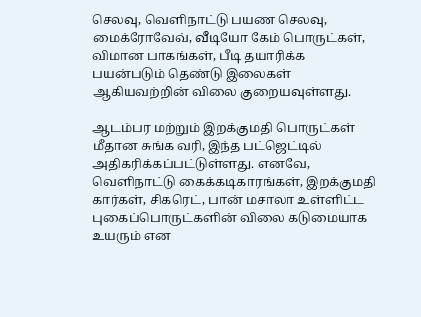செலவு, வெளிநாட்டு பயண செலவு, மைக்ரோவேவ், வீடியோ கேம் பொருட்கள், விமான பாகங்கள், பீடி தயாரிக்க பயன்படும் தெண்டு இலைகள் ஆகியவற்றின் விலை குறையவுள்ளது.

ஆடம்பர மற்றும் இறக்குமதி பொருட்கள்
மீதான சுங்க வரி, இந்த பட்ஜெட்டில் அதிகரிக்கப்பட்டுள்ளது. எனவே, வெளிநாட்டு கைக்கடிகாரங்கள், இறக்குமதி கார்கள், சிகரெட், பான் மசாலா உள்ளிட்ட புகைப்பொருட்களின் விலை கடுமையாக உயரும் என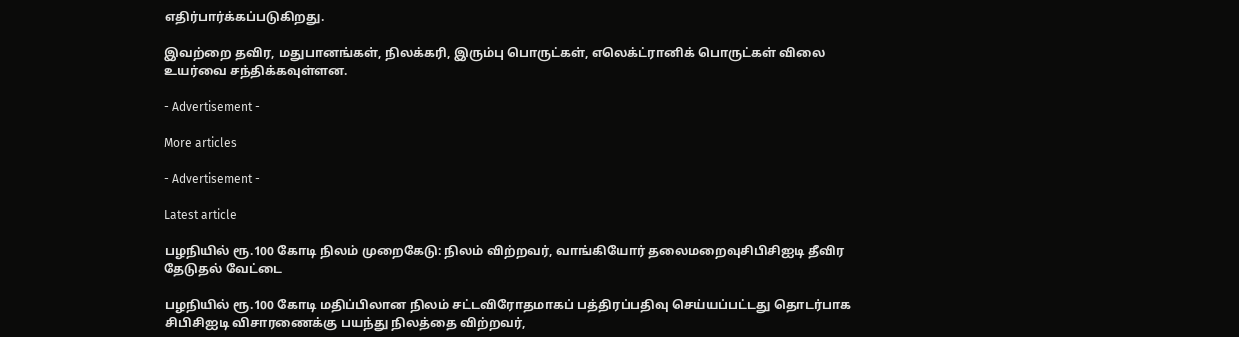எதிர்பார்க்கப்படுகிறது.

இவற்றை தவிர, மதுபானங்கள், நிலக்கரி, இரும்பு பொருட்கள், எலெக்ட்ரானிக் பொருட்கள் விலை உயர்வை சந்திக்கவுள்ளன.

- Advertisement -

More articles

- Advertisement -

Latest article

பழநியில் ரூ.100 கோடி நிலம் முறைகேடு: நிலம் விற்றவர், வாங்கியோர் தலைமறைவுசிபிசிஐடி தீவிர தேடுதல் வேட்டை

பழநியில் ரூ.100 கோடி மதிப்பிலான நிலம் சட்டவிரோதமாகப் பத்திரப்பதிவு செய்யப்பட்டது தொடர்பாக சிபிசிஐடி விசாரணைக்கு பயந்து நிலத்தை விற்றவர்,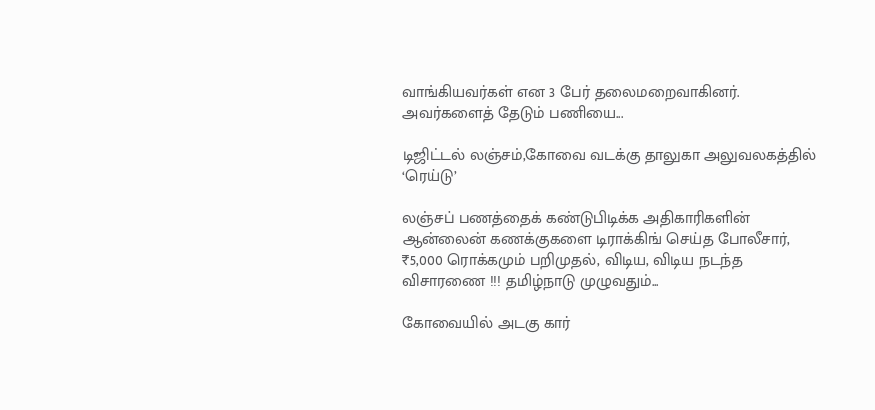வாங்கியவர்கள் என 3 பேர் தலைமறைவாகினர். அவர்களைத் தேடும் பணியை...

டிஜிட்டல் லஞ்சம்,கோவை வடக்கு தாலுகா அலுவலகத்தில் ‘ரெய்டு’

லஞ்சப் பணத்தைக் கண்டுபிடிக்க அதிகாரிகளின் ஆன்லைன் கணக்குகளை டிராக்கிங் செய்த போலீசார், ₹5,000 ரொக்கமும் பறிமுதல், விடிய, விடிய நடந்த விசாரணை !!! தமிழ்நாடு முழுவதும்...

கோவையில் அடகு கார்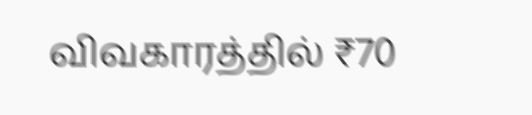விவகாரத்தில் ₹70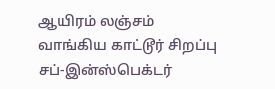ஆயிரம் லஞ்சம் வாங்கிய காட்டூர் சிறப்பு சப்-இன்ஸ்பெக்டர்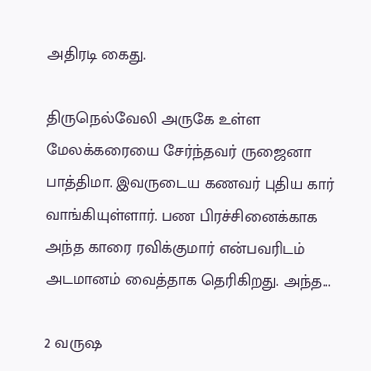அதிரடி கைது.

திருநெல்வேலி அருகே உள்ள மேலக்கரையை சேர்ந்தவர் ருஜைனா பாத்திமா. இவருடைய கணவர் புதிய கார் வாங்கியுள்ளார். பண பிரச்சினைக்காக அந்த காரை ரவிக்குமார் என்பவரிடம் அடமானம் வைத்தாக தெரிகிறது. அந்த...

2 வருஷ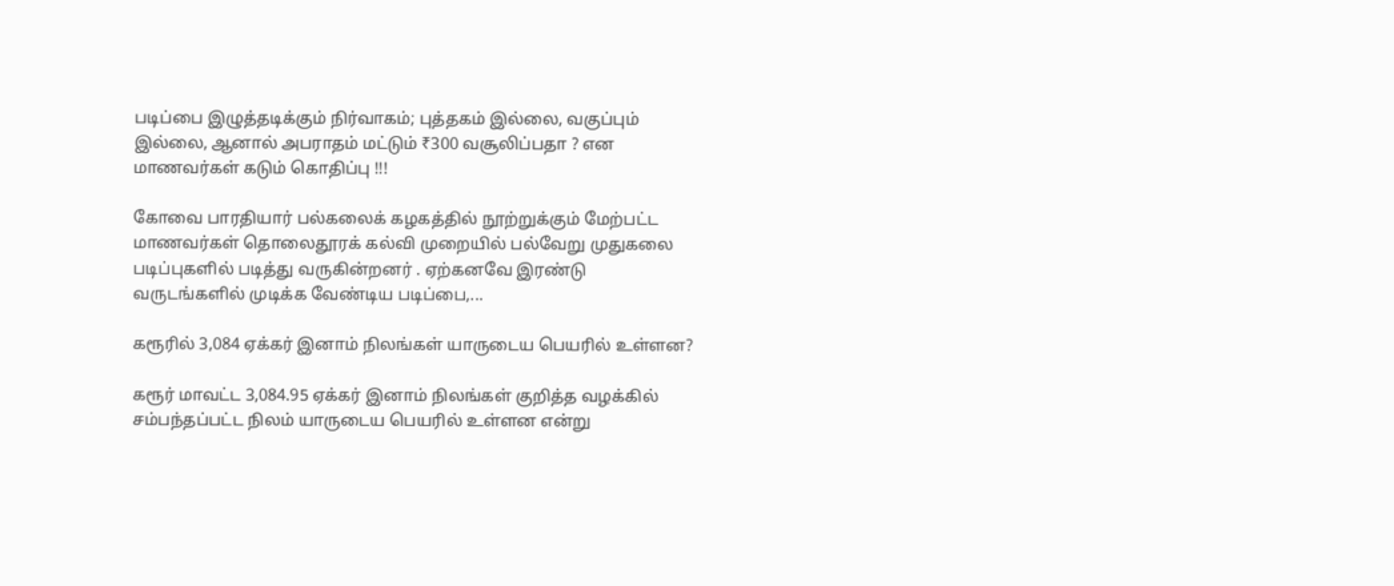படிப்பை இழுத்தடிக்கும் நிர்வாகம்; புத்தகம் இல்லை, வகுப்பும் இல்லை, ஆனால் அபராதம் மட்டும் ₹300 வசூலிப்பதா ? என மாணவர்கள் கடும் கொதிப்பு !!!

கோவை பாரதியார் பல்கலைக் கழகத்தில் நூற்றுக்கும் மேற்பட்ட மாணவர்கள் தொலைதூரக் கல்வி முறையில் பல்வேறு முதுகலை படிப்புகளில் படித்து வருகின்றனர் . ஏற்கனவே இரண்டு வருடங்களில் முடிக்க வேண்டிய படிப்பை,...

கரூரில் 3,084 ஏக்கர் இனாம் நிலங்கள் யாருடைய பெயரில் உள்ளன?

கரூர் மாவட்ட 3,084.95 ஏக்கர் இனாம் நிலங்கள் குறித்த வழக்கில் சம்பந்தப்பட்ட நிலம் யாருடைய பெயரில் உள்ளன என்று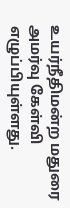உயர்நீதிமன்ற மதுரை அமர்வு கேள்வி எழுப்பியுள்ளது.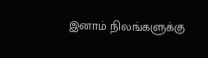இனாம் நிலங்களுக்கு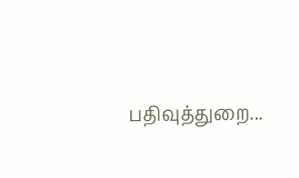பதிவுத்துறை...